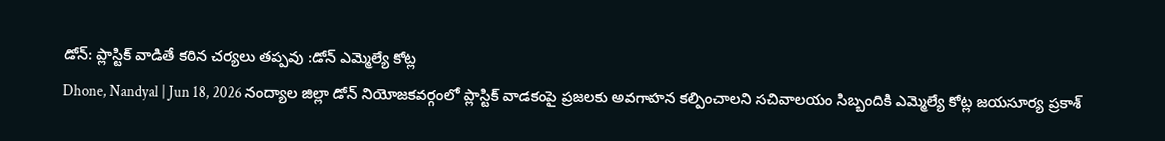డోన్: ప్లాస్టిక్ వాడితే కఠిన చర్యలు తప్పవు :డోన్ ఎమ్మెల్యే కోట్ల
Dhone, Nandyal | Jun 18, 2026 నంద్యాల జిల్లా డోన్ నియోజకవర్గంలో ప్లాస్టిక్ వాడకంపై ప్రజలకు అవగాహన కల్పించాలని సచివాలయం సిబ్బందికి ఎమ్మెల్యే కోట్ల జయసూర్య ప్రకాశ్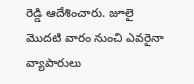రెడ్డి ఆదేశించారు. జూలై మొదటి వారం నుంచి ఎవరైనా వ్యాపారులు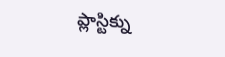ప్లాస్టిక్ను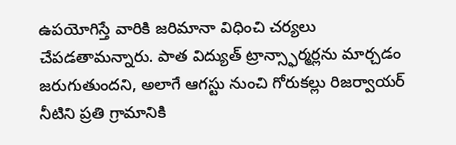ఉపయోగిస్తే వారికి జరిమానా విధించి చర్యలు చేపడతామన్నారు. పాత విద్యుత్ ట్రాన్స్ఫార్మర్లను మార్చడం జరుగుతుందని, అలాగే ఆగస్టు నుంచి గోరుకల్లు రిజర్వాయర్ నీటిని ప్రతి గ్రామానికి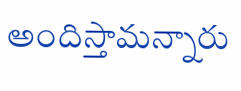అందిస్తామన్నారు